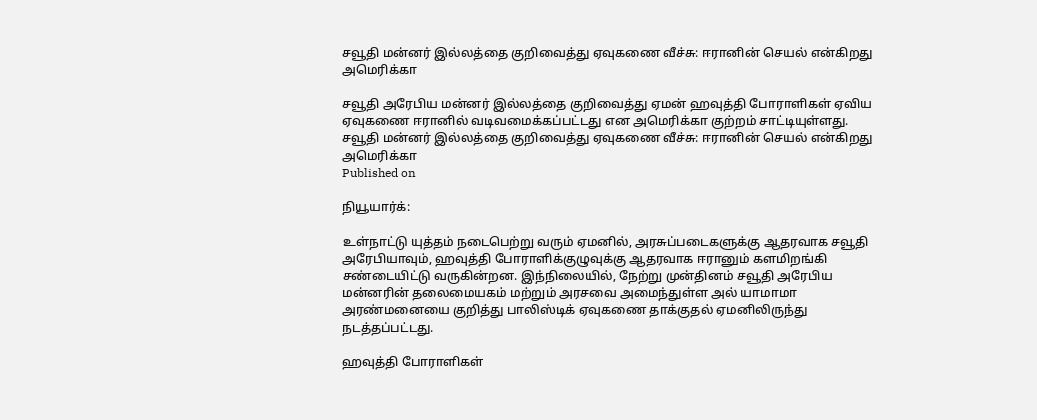சவூதி மன்னர் இல்லத்தை குறிவைத்து ஏவுகணை வீச்சு: ஈரானின் செயல் என்கிறது அமெரிக்கா

சவூதி அரேபிய மன்னர் இல்லத்தை குறிவைத்து ஏமன் ஹவுத்தி போராளிகள் ஏவிய ஏவுகணை ஈரானில் வடிவமைக்கப்பட்டது என அமெரிக்கா குற்றம் சாட்டியுள்ளது.
சவூதி மன்னர் இல்லத்தை குறிவைத்து ஏவுகணை வீச்சு: ஈரானின் செயல் என்கிறது அமெரிக்கா
Published on

நியூயார்க்:

உள்நாட்டு யுத்தம் நடைபெற்று வரும் ஏமனில், அரசுப்படைகளுக்கு ஆதரவாக சவூதி அரேபியாவும், ஹவுத்தி போராளிக்குழுவுக்கு ஆதரவாக ஈரானும் களமிறங்கி சண்டையிட்டு வருகின்றன. இந்நிலையில், நேற்று முன்தினம் சவூதி அரேபிய மன்னரின் தலைமையகம் மற்றும் அரசவை அமைந்துள்ள அல் யாமாமா அரண்மனையை குறித்து பாலிஸ்டிக் ஏவுகணை தாக்குதல் ஏமனிலிருந்து நடத்தப்பட்டது.

ஹவுத்தி போராளிகள்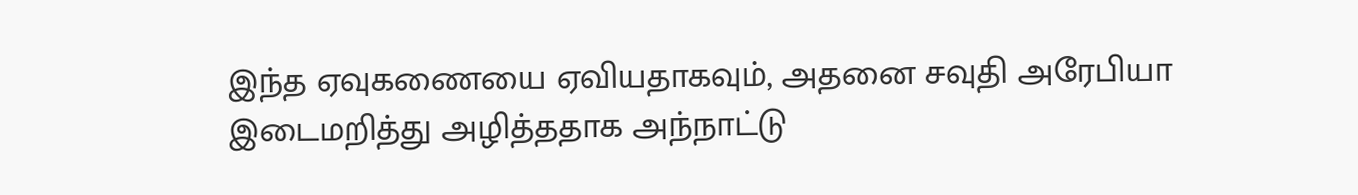இந்த ஏவுகணையை ஏவியதாகவும், அதனை சவுதி அரேபியா இடைமறித்து அழித்ததாக அந்நாட்டு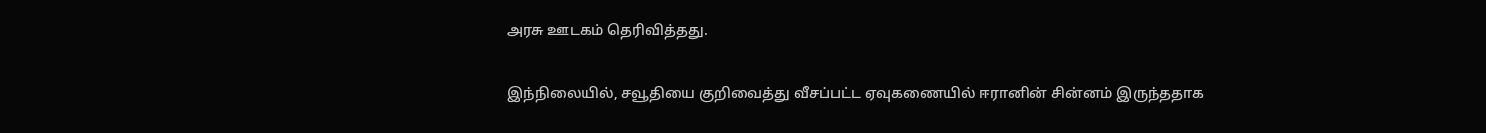அரசு ஊடகம் தெரிவித்தது.

இந்நிலையில், சவூதியை குறிவைத்து வீசப்பட்ட ஏவுகணையில் ஈரானின் சின்னம் இருந்ததாக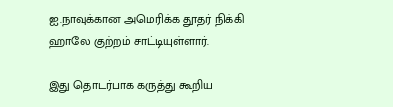ஐ.நாவுக்கான அமெரிக்க தூதர் நிக்கி ஹாலே குற்றம் சாட்டியுள்ளார்.

இது தொடர்பாக கருத்து கூறிய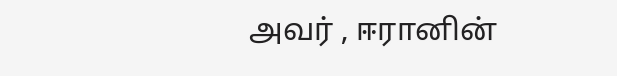அவர் , ஈரானின்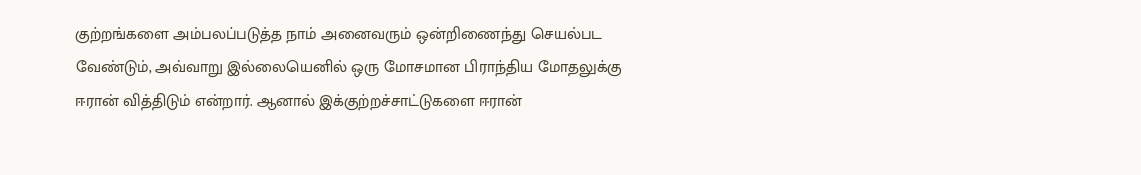குற்றங்களை அம்பலப்படுத்த நாம் அனைவரும் ஒன்றிணைந்து செயல்பட வேண்டும், அவ்வாறு இல்லையெனில் ஒரு மோசமான பிராந்திய மோதலுக்கு ஈரான் வித்திடும் என்றார். ஆனால் இக்குற்றச்சாட்டுகளை ஈரான்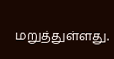மறுத்துள்ளது.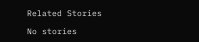Related Stories

No stories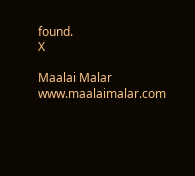found.
X

Maalai Malar
www.maalaimalar.com